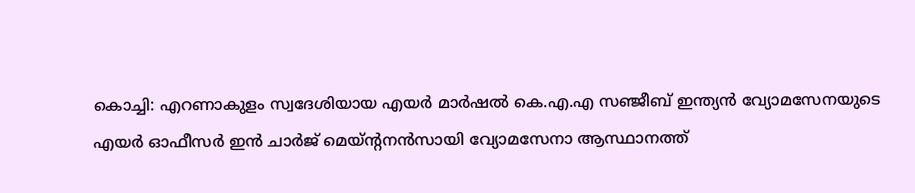കൊച്ചി: എറണാകുളം സ്വദേശിയായ എയർ മാർഷൽ കെ.എ.എ സഞ്ജീബ് ഇന്ത്യൻ വ്യോമസേനയുടെ എയർ ഓഫീസർ ഇൻ ചാർജ് മെയ്ന്റനൻസായി വ്യോമസേനാ ആസ്ഥാനത്ത്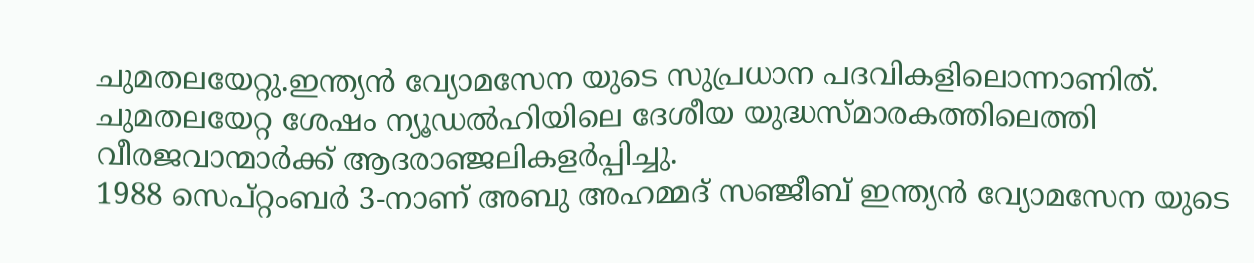ചുമതലയേറ്റു.ഇന്ത്യൻ വ്യോമസേന യുടെ സുപ്രധാന പദവികളിലൊന്നാണിത്. ചുമതലയേറ്റ ശേഷം ന്യൂഡൽഹിയിലെ ദേശീയ യുദ്ധസ്മാരകത്തിലെത്തി വീരജവാന്മാർക്ക് ആദരാഞ്ജലികളർപ്പിച്ചു.
1988 സെപ്റ്റംബർ 3-നാണ് അബു അഹമ്മദ് സഞ്ജീബ് ഇന്ത്യൻ വ്യോമസേന യുടെ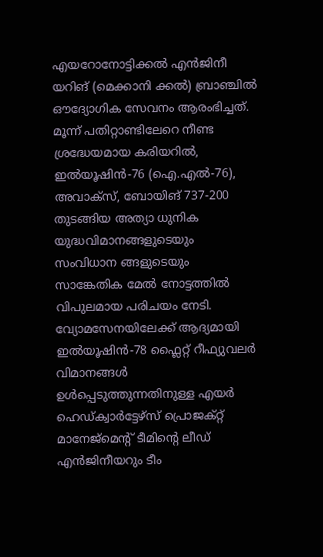എയറോനോട്ടിക്കൽ എൻജിനീ യറിങ് (മെക്കാനി ക്കൽ) ബ്രാഞ്ചിൽ ഔദ്യോഗിക സേവനം ആരംഭിച്ചത്. മൂന്ന് പതിറ്റാണ്ടിലേറെ നീണ്ട ശ്രദ്ധേയമായ കരിയറിൽ, ഇൽയൂഷിൻ-76 (ഐ.എൽ-76), അവാക്സ്, ബോയിങ് 737-200 തുടങ്ങിയ അത്യാ ധുനിക യുദ്ധവിമാനങ്ങളുടെയും സംവിധാന ങ്ങളുടെയും സാങ്കേതിക മേൽ നോട്ടത്തിൽ വിപുലമായ പരിചയം നേടി. വ്യോമസേനയിലേക്ക് ആദ്യമായി ഇൽയൂഷിൻ-78 ഫ്ലൈറ്റ് റീഫ്യുവലർ വിമാനങ്ങൾ ഉൾപ്പെടുത്തുന്നതിനുള്ള എയർ ഹെഡ്ക്വാർട്ടേഴ്സ് പ്രൊജക്റ്റ് മാനേജ്മെന്റ് ടീമിന്റെ ലീഡ് എൻജിനീയറും ടീം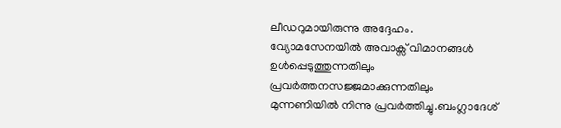ലീഡറുമായിരുന്നു അദ്ദേഹം. വ്യോമസേനയിൽ അവാക്സ് വിമാനങ്ങൾ ഉൾപ്പെടുത്തുന്നതിലും പ്രവർത്തനസജ്ജമാക്കുന്നതിലും മുന്നണിയിൽ നിന്നു പ്രവർത്തിച്ചു.ബംഗ്ലാദേശ്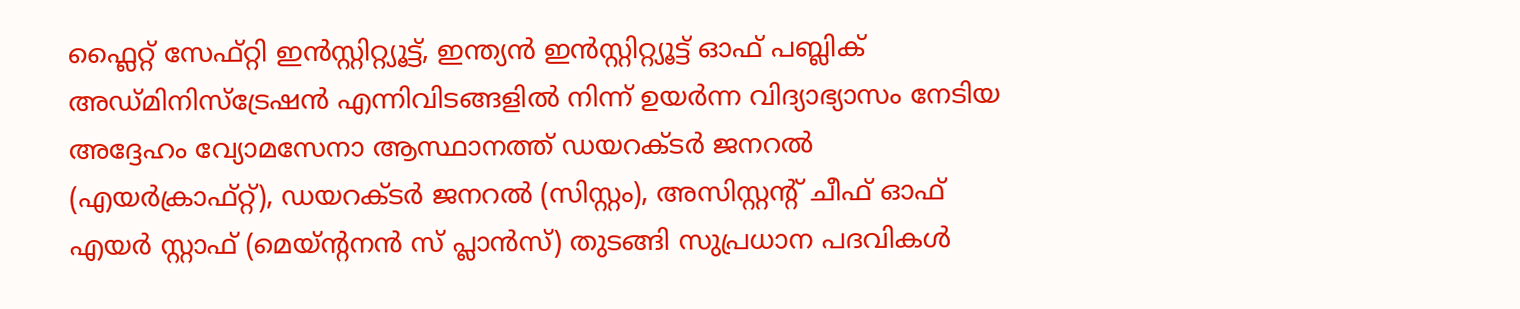ഫ്ലൈറ്റ് സേഫ്റ്റി ഇൻസ്റ്റിറ്റ്യൂട്ട്, ഇന്ത്യൻ ഇൻസ്റ്റിറ്റ്യൂട്ട് ഓഫ് പബ്ലിക് അഡ്മിനിസ്ട്രേഷൻ എന്നിവിടങ്ങളിൽ നിന്ന് ഉയർന്ന വിദ്യാഭ്യാസം നേടിയ അദ്ദേഹം വ്യോമസേനാ ആസ്ഥാനത്ത് ഡയറക്ടർ ജനറൽ (എയർക്രാഫ്റ്റ്), ഡയറക്ടർ ജനറൽ (സിസ്റ്റം), അസിസ്റ്റന്റ് ചീഫ് ഓഫ് എയർ സ്റ്റാഫ് (മെയ്ന്റനൻ സ് പ്ലാൻസ്) തുടങ്ങി സുപ്രധാന പദവികൾ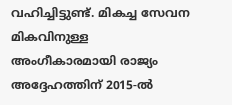വഹിച്ചിട്ടുണ്ട്. മികച്ച സേവന മികവിനുള്ള അംഗീകാരമായി രാജ്യം അദ്ദേഹത്തിന് 2015-ൽ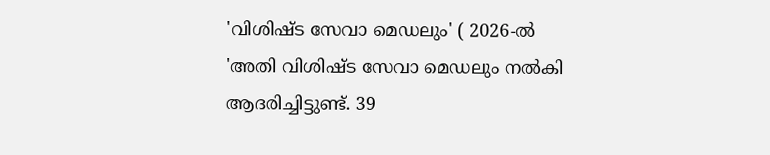'വിശിഷ്ട സേവാ മെഡലും' ( 2026-ൽ 'അതി വിശിഷ്ട സേവാ മെഡലും നൽകി ആദരിച്ചിട്ടുണ്ട്. 39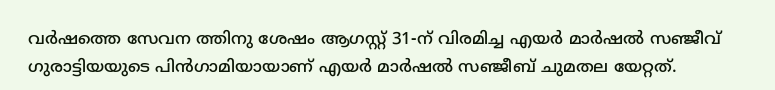വർഷത്തെ സേവന ത്തിനു ശേഷം ആഗസ്റ്റ് 31-ന് വിരമിച്ച എയർ മാർഷൽ സഞ്ജീവ് ഗുരാട്ടിയയുടെ പിൻഗാമിയായാണ് എയർ മാർഷൽ സഞ്ജീബ് ചുമതല യേറ്റത്.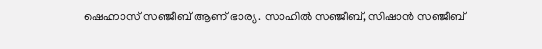ഷെഹ്നാസ് സഞ്ജീബ് ആണ് ഭാര്യ. സാഹിൽ സഞ്ജീബ്, സിഷാൻ സഞ്ജീബ്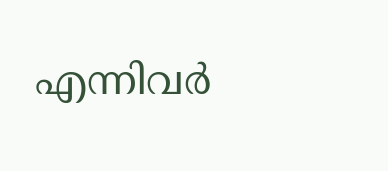എന്നിവർ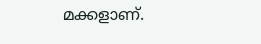മക്കളാണ്.